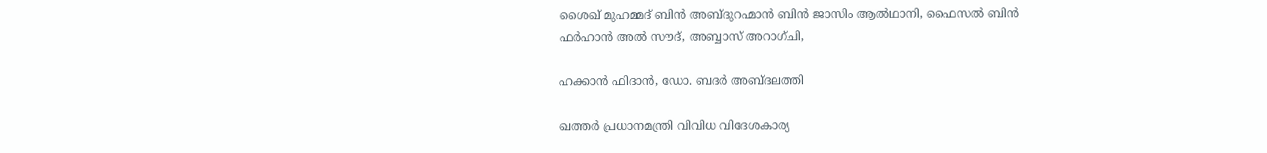ശൈഖ് മുഹമ്മദ് ബിൻ അബ്ദുറഹ്മാൻ ബിൻ ജാസിം ആൽഥാനി, ഫൈസൽ ബിൻ ഫർഹാൻ അൽ സൗദ്, അബ്ബാസ് അറാഗ്ചി,

ഹക്കാൻ ഫിദാൻ, ഡോ. ബദർ അബ്ദലത്തി

ഖത്തർ പ്രധാനമന്ത്രി വിവിധ വിദേശകാര്യ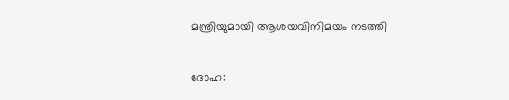മന്ത്രിയുമായി ആശയവിനിമയം നടത്തി

ദോഹ: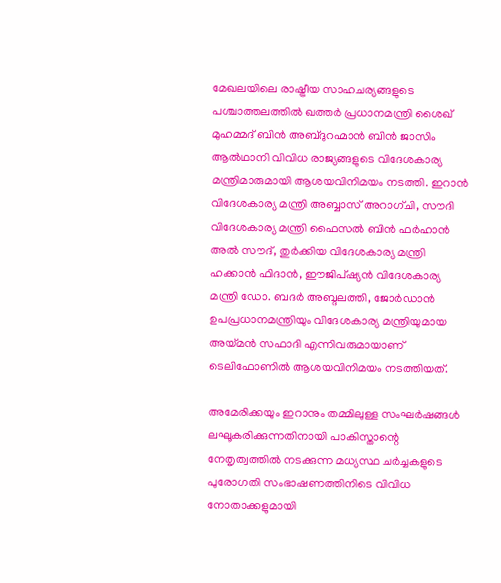മേഖലയിലെ രാഷ്ട്രീയ സാഹചര്യങ്ങളുടെ പശ്ചാത്തലത്തിൽ ഖത്തർ പ്രധാനമന്ത്രി ശൈഖ് മുഹമ്മദ് ബിൻ അബ്ദുറഹ്മാൻ ബിൻ ജാസിം ആൽഥാനി വിവിധ രാജ്യങ്ങളുടെ വിദേശകാര്യ മന്ത്രിമാരുമായി ആശയവിനിമയം നടത്തി. ഇറാൻ വിദേശകാര്യ മന്ത്രി അബ്ബാസ് അറാഗ്ചി, സൗദി വിദേശകാര്യ മന്ത്രി ഫൈസൽ ബിൻ ഫർഹാൻ അൽ സൗദ്, തുർക്കിയ വിദേശകാര്യ മന്ത്രി ഹക്കാൻ ഫിദാൻ, ഈജിപ്ഷ്യൻ വിദേശകാര്യ മന്ത്രി ഡോ. ബദർ അബ്ദലത്തി, ജോർഡാൻ ഉപപ്രധാനമന്ത്രിയും വിദേശകാര്യ മന്ത്രിയുമായ അയ്മൻ സഫാദി എന്നിവരുമായാണ് ടെലിഫോണിൽ ആശയവിനിമയം നടത്തിയത്.

അമേരിക്കയും ഇറാനും തമ്മിലുള്ള സംഘർഷങ്ങൾ ലഘൂകരിക്കുന്നതിനായി പാകിസ്താന്റെ നേതൃത്വത്തിൽ നടക്കുന്ന മധ്യസ്ഥ ചർച്ചകളുടെ പുരോഗതി സംഭാഷണത്തിനിടെ വിവിധ നോതാക്കളുമായി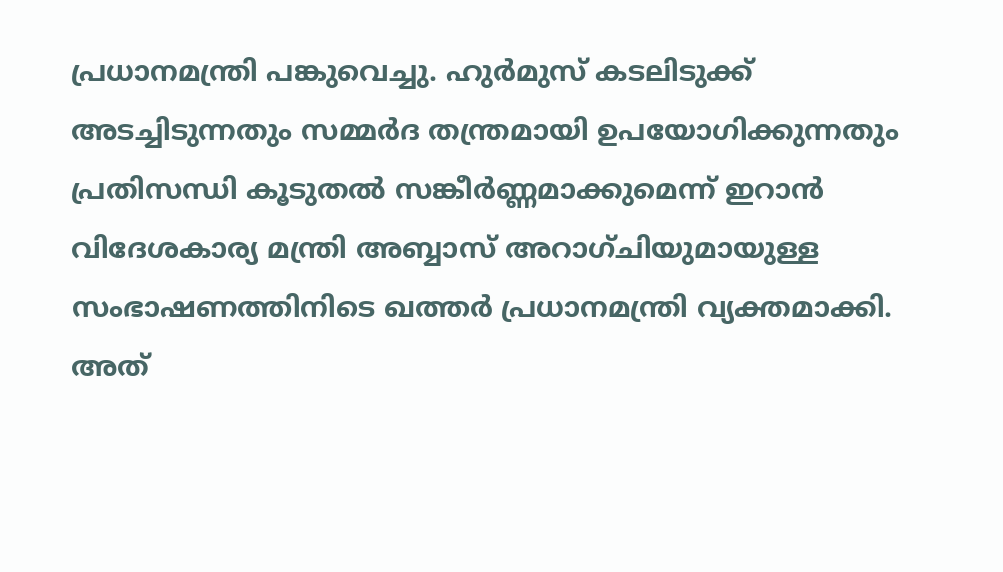പ്രധാനമന്ത്രി പങ്കുവെച്ചു. ഹുർമുസ് കടലിടുക്ക് അടച്ചിടുന്നതും സമ്മർദ തന്ത്രമായി ഉപയോഗിക്കുന്നതും പ്രതിസന്ധി കൂടുതൽ സങ്കീർണ്ണമാക്കുമെന്ന് ഇറാൻ വിദേശകാര്യ മന്ത്രി അബ്ബാസ് അറാഗ്ചിയുമായുള്ള സംഭാഷണത്തിനിടെ ഖത്തർ പ്രധാനമന്ത്രി വ്യക്തമാക്കി. അത്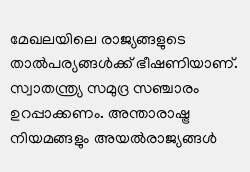മേഖലയിലെ രാജ്യങ്ങളുടെ താൽപര്യങ്ങൾക്ക് ഭീഷണിയാണ്. സ്വാതന്ത്ര്യ സമുദ്ര സഞ്ചാരം ഉറപ്പാക്കണം. അന്താരാഷ്ട്ര നിയമങ്ങളും അയൽരാജ്യങ്ങൾ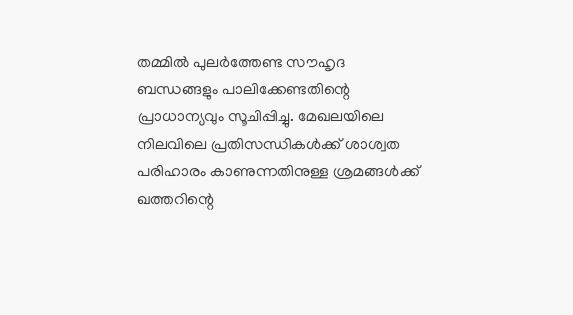തമ്മിൽ പുലർത്തേണ്ട സൗഹൃദ ബന്ധങ്ങളും പാലിക്കേണ്ടതിന്റെ പ്രാധാന്യവും സൂചിപ്പിച്ചു. മേഖലയിലെ നിലവിലെ പ്രതിസന്ധികൾക്ക് ശാശ്വത പരിഹാരം കാണുന്നതിനുള്ള ശ്രമങ്ങൾക്ക് ഖത്തറിന്റെ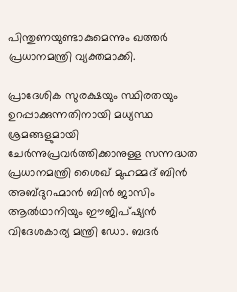പിന്തുണയുണ്ടാകുമെന്നും ഖത്തർ പ്രധാനമന്ത്രി വ്യക്തമാക്കി.

പ്രാദേശിക സുരക്ഷയും സ്ഥിരതയും ഉറപ്പാക്കുന്നതിനായി മധ്യസ്ഥ ശ്രമങ്ങളുമായി ചേർന്നുപ്രവർത്തിക്കാനുള്ള സന്നദ്ധത പ്രധാനമന്ത്രി ശൈഖ് മുഹമ്മദ് ബിൻ അബ്ദുറഹ്മാൻ ബിൻ ജാസിം ആൽഥാനിയും ഈജിപ്ഷ്യൻ വിദേശകാര്യ മന്ത്രി ഡോ. ബദർ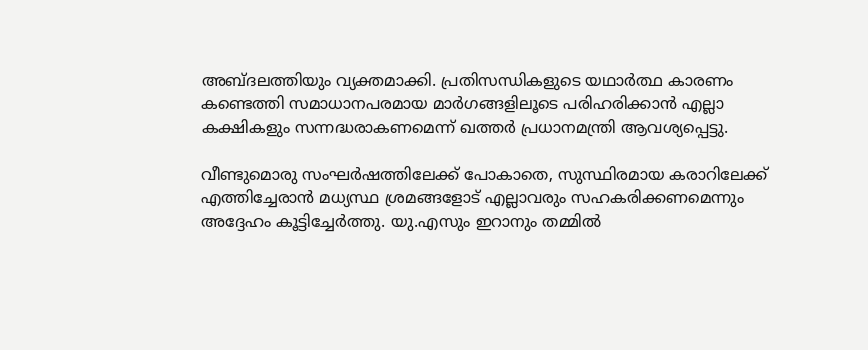അബ്ദലത്തിയും വ്യക്തമാക്കി. പ്രതിസന്ധികളുടെ യഥാർത്ഥ കാരണം കണ്ടെത്തി സമാധാനപരമായ മാർഗങ്ങളിലൂടെ പരിഹരിക്കാൻ എല്ലാ കക്ഷികളും സന്നദ്ധരാകണമെന്ന് ഖത്തർ പ്രധാനമന്ത്രി ആവശ്യപ്പെട്ടു.

വീണ്ടുമൊരു സംഘർഷത്തിലേക്ക് പോകാതെ, സുസ്ഥിരമായ കരാറിലേക്ക് എത്തിച്ചേരാൻ മധ്യസ്ഥ ശ്രമങ്ങളോട് എല്ലാവരും സഹകരിക്കണമെന്നും അദ്ദേഹം കൂട്ടിച്ചേർത്തു. യു.എസും ഇറാനും തമ്മിൽ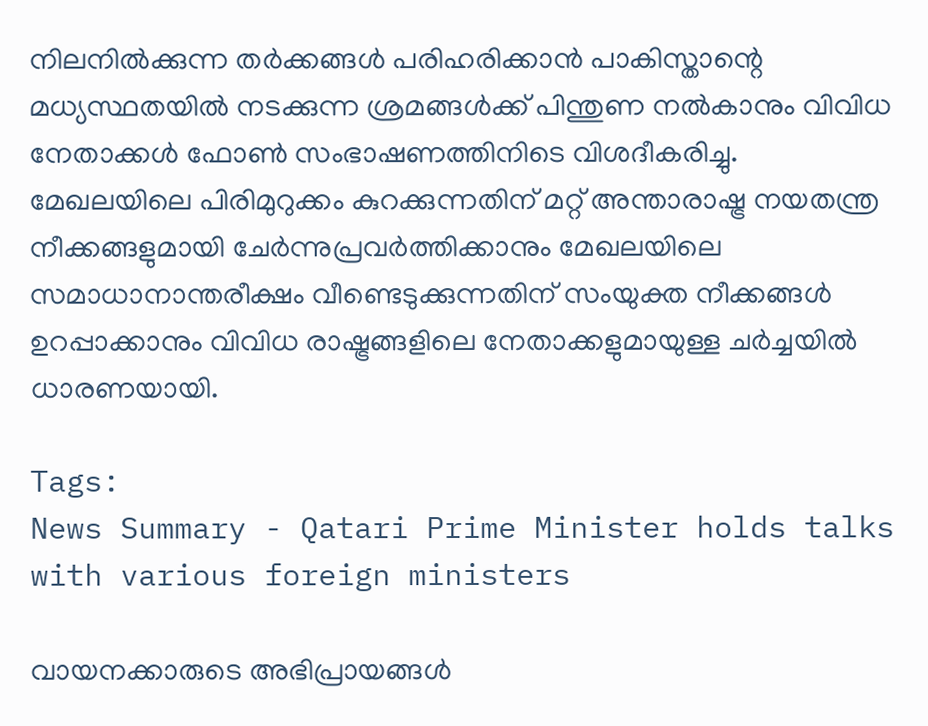നിലനിൽക്കുന്ന തർക്കങ്ങൾ പരിഹരിക്കാൻ പാകിസ്താന്റെ മധ്യസ്ഥതയിൽ നടക്കുന്ന ശ്രമങ്ങൾക്ക് പിന്തുണ നൽകാനും വിവിധ നേതാക്കൾ ഫോൺ സംഭാഷണത്തിനിടെ വിശദീകരിച്ചു. മേഖലയിലെ പിരിമുറുക്കം കുറക്കുന്നതിന് മറ്റ് അന്താരാഷ്ട്ര നയതന്ത്ര നീക്കങ്ങളുമായി ചേർന്നുപ്രവർത്തിക്കാനും മേഖലയിലെ സമാധാനാന്തരീക്ഷം വീണ്ടെടുക്കുന്നതിന് സംയുക്ത നീക്കങ്ങൾ ഉറപ്പാക്കാനും വിവിധ രാഷ്ട്രങ്ങളിലെ നേതാക്കളുമായുള്ള ചർച്ചയിൽ ധാരണയായി.

Tags:
News Summary - Qatari Prime Minister holds talks with various foreign ministers

വായനക്കാരുടെ അഭിപ്രായങ്ങള്‍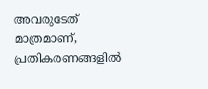അവരുടേത് മാത്രമാണ്, പ്രതികരണങ്ങളിൽ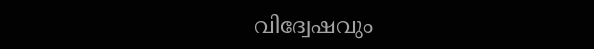വിദ്വേഷവും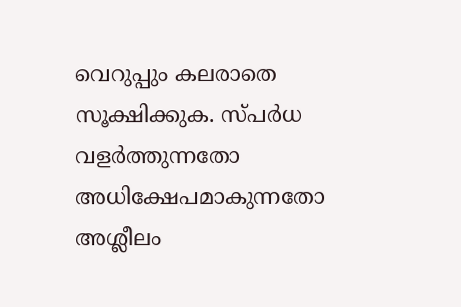വെറുപ്പും കലരാതെ സൂക്ഷിക്കുക. സ്പർധ വളർത്തുന്നതോ അധിക്ഷേപമാകുന്നതോ അശ്ലീലം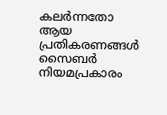കലർന്നതോ ആയ പ്രതികരണങ്ങൾ സൈബർ നിയമപ്രകാരം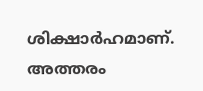ശിക്ഷാർഹമാണ്. അത്തരം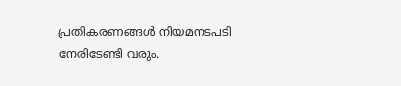പ്രതികരണങ്ങൾ നിയമനടപടി നേരിടേണ്ടി വരും.